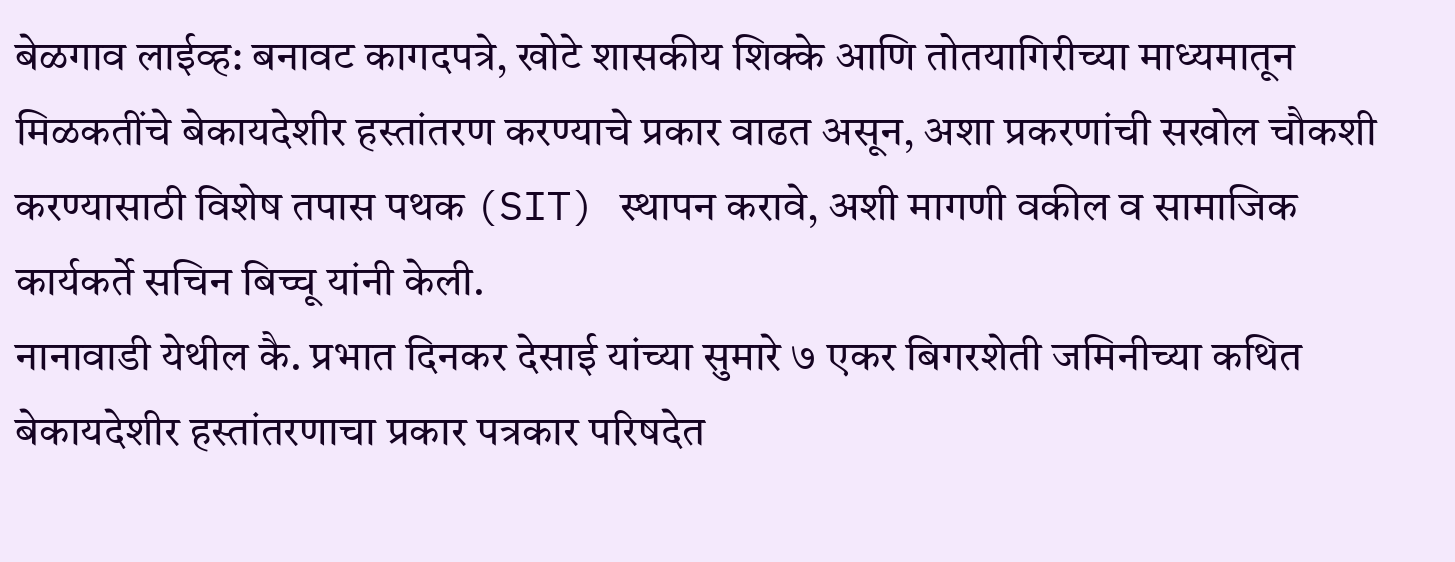बेळगाव लाईव्ह: बनावट कागदपत्रे, खोटे शासकीय शिक्के आणि तोतयागिरीच्या माध्यमातून मिळकतींचे बेकायदेशीर हस्तांतरण करण्याचे प्रकार वाढत असून, अशा प्रकरणांची सखोल चौकशी करण्यासाठी विशेष तपास पथक (SIT) स्थापन करावे, अशी मागणी वकील व सामाजिक कार्यकर्ते सचिन बिच्चू यांनी केली.
नानावाडी येथील कै. प्रभात दिनकर देसाई यांच्या सुमारे ७ एकर बिगरशेती जमिनीच्या कथित बेकायदेशीर हस्तांतरणाचा प्रकार पत्रकार परिषदेत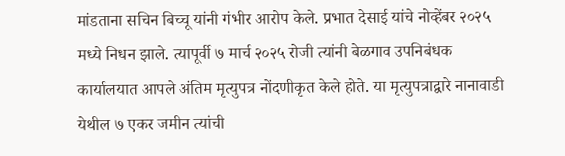मांडताना सचिन बिच्चू यांनी गंभीर आरोप केले. प्रभात देसाई यांचे नोव्हेंबर २०२५ मध्ये निधन झाले. त्यापूर्वी ७ मार्च २०२५ रोजी त्यांनी बेळगाव उपनिबंधक कार्यालयात आपले अंतिम मृत्युपत्र नोंदणीकृत केले होते. या मृत्युपत्राद्वारे नानावाडी येथील ७ एकर जमीन त्यांची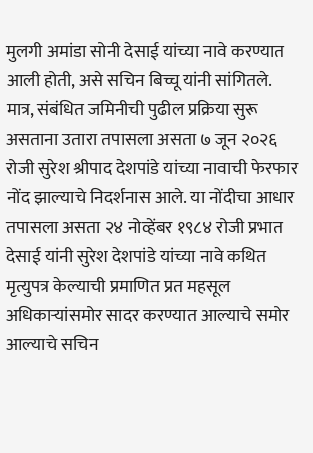मुलगी अमांडा सोनी देसाई यांच्या नावे करण्यात आली होती, असे सचिन बिच्चू यांनी सांगितले.
मात्र, संबंधित जमिनीची पुढील प्रक्रिया सुरू असताना उतारा तपासला असता ७ जून २०२६ रोजी सुरेश श्रीपाद देशपांडे यांच्या नावाची फेरफार नोंद झाल्याचे निदर्शनास आले. या नोंदीचा आधार तपासला असता २४ नोव्हेंबर १९८४ रोजी प्रभात देसाई यांनी सुरेश देशपांडे यांच्या नावे कथित मृत्युपत्र केल्याची प्रमाणित प्रत महसूल अधिकाऱ्यांसमोर सादर करण्यात आल्याचे समोर आल्याचे सचिन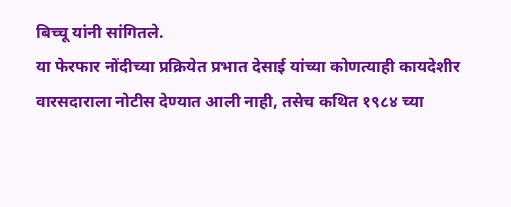बिच्चू यांनी सांगितले.
या फेरफार नोंदीच्या प्रक्रियेत प्रभात देसाई यांच्या कोणत्याही कायदेशीर वारसदाराला नोटीस देण्यात आली नाही, तसेच कथित १९८४ च्या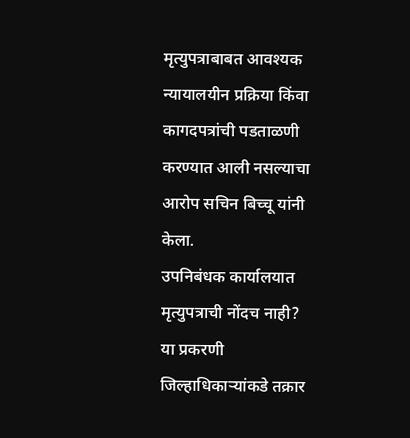मृत्युपत्राबाबत आवश्यक न्यायालयीन प्रक्रिया किंवा कागदपत्रांची पडताळणी करण्यात आली नसल्याचा आरोप सचिन बिच्चू यांनी केला.
उपनिबंधक कार्यालयात मृत्युपत्राची नोंदच नाही?
या प्रकरणी जिल्हाधिकाऱ्यांकडे तक्रार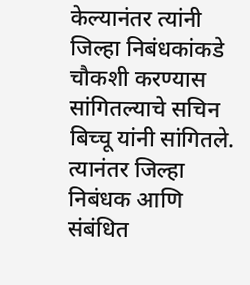केल्यानंतर त्यांनी जिल्हा निबंधकांकडे चौकशी करण्यास सांगितल्याचे सचिन बिच्चू यांनी सांगितले. त्यानंतर जिल्हा निबंधक आणि संबंधित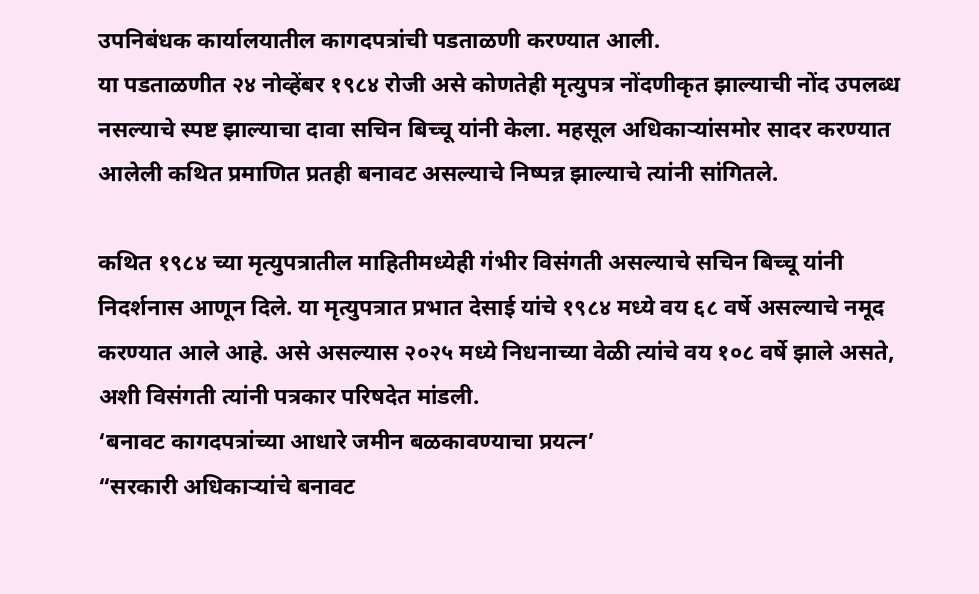उपनिबंधक कार्यालयातील कागदपत्रांची पडताळणी करण्यात आली.
या पडताळणीत २४ नोव्हेंबर १९८४ रोजी असे कोणतेही मृत्युपत्र नोंदणीकृत झाल्याची नोंद उपलब्ध नसल्याचे स्पष्ट झाल्याचा दावा सचिन बिच्चू यांनी केला. महसूल अधिकाऱ्यांसमोर सादर करण्यात आलेली कथित प्रमाणित प्रतही बनावट असल्याचे निष्पन्न झाल्याचे त्यांनी सांगितले.

कथित १९८४ च्या मृत्युपत्रातील माहितीमध्येही गंभीर विसंगती असल्याचे सचिन बिच्चू यांनी निदर्शनास आणून दिले. या मृत्युपत्रात प्रभात देसाई यांचे १९८४ मध्ये वय ६८ वर्षे असल्याचे नमूद करण्यात आले आहे. असे असल्यास २०२५ मध्ये निधनाच्या वेळी त्यांचे वय १०८ वर्षे झाले असते, अशी विसंगती त्यांनी पत्रकार परिषदेत मांडली.
‘बनावट कागदपत्रांच्या आधारे जमीन बळकावण्याचा प्रयत्न’
“सरकारी अधिकाऱ्यांचे बनावट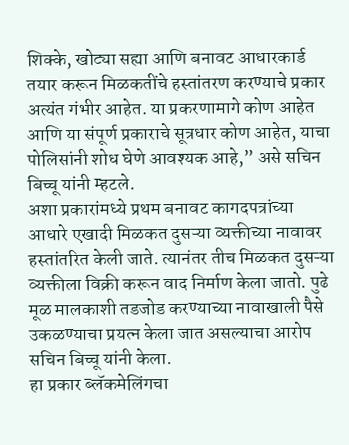शिक्के, खोट्या सह्या आणि बनावट आधारकार्ड तयार करून मिळकतींचे हस्तांतरण करण्याचे प्रकार अत्यंत गंभीर आहेत. या प्रकरणामागे कोण आहेत आणि या संपूर्ण प्रकाराचे सूत्रधार कोण आहेत, याचा पोलिसांनी शोध घेणे आवश्यक आहे,” असे सचिन बिच्चू यांनी म्हटले.
अशा प्रकारांमध्ये प्रथम बनावट कागदपत्रांच्या आधारे एखादी मिळकत दुसऱ्या व्यक्तीच्या नावावर हस्तांतरित केली जाते. त्यानंतर तीच मिळकत दुसऱ्या व्यक्तीला विक्री करून वाद निर्माण केला जातो. पुढे मूळ मालकाशी तडजोड करण्याच्या नावाखाली पैसे उकळण्याचा प्रयत्न केला जात असल्याचा आरोप सचिन बिच्चू यांनी केला.
हा प्रकार ब्लॅकमेलिंगचा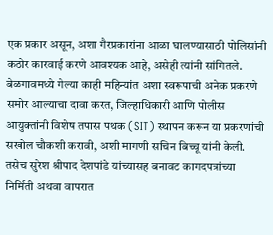एक प्रकार असून, अशा गैरप्रकारांना आळा घालण्यासाठी पोलिसांनी कठोर कारवाई करणे आवश्यक आहे, असेही त्यांनी सांगितले.
बेळगावमध्ये गेल्या काही महिन्यांत अशा स्वरूपाची अनेक प्रकरणे समोर आल्याचा दावा करत, जिल्हाधिकारी आणि पोलीस आयुक्तांनी विशेष तपास पथक (SIT) स्थापन करून या प्रकरणांची सखोल चौकशी करावी, अशी मागणी सचिन बिच्चू यांनी केली.
तसेच सुरेश श्रीपाद देशपांडे यांच्यासह बनावट कागदपत्रांच्या निर्मिती अथवा वापरात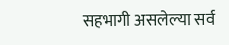सहभागी असलेल्या सर्व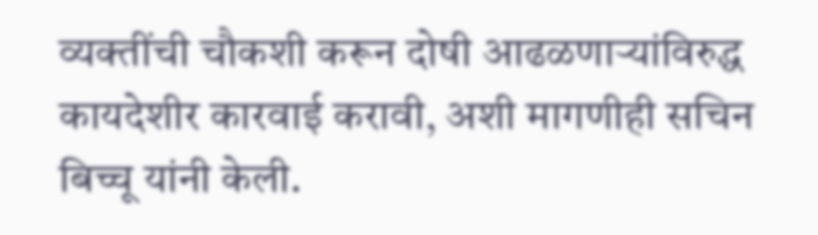व्यक्तींची चौकशी करून दोषी आढळणाऱ्यांविरुद्ध कायदेशीर कारवाई करावी, अशी मागणीही सचिन बिच्चू यांनी केली.